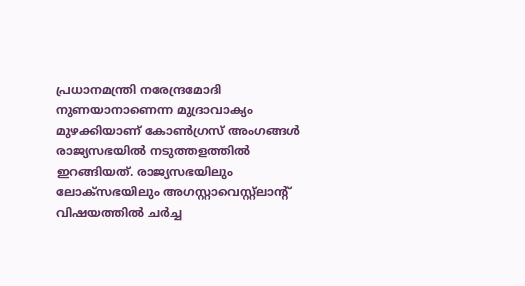പ്രധാനമന്ത്രി നരേന്ദ്രമോദി നുണയാനാണെന്ന മുദ്രാവാക്യം മുഴക്കിയാണ് കോണ്‍ഗ്രസ് അംഗങ്ങള്‍ രാജ്യസഭയില്‍ നടുത്തളത്തില്‍ ഇറങ്ങിയത്. രാജ്യസഭയിലും ലോക്‌സഭയിലും അഗസ്റ്റാവെസ്റ്റ്‍ലാന്റ് വിഷയത്തില്‍ ചര്‍ച്ച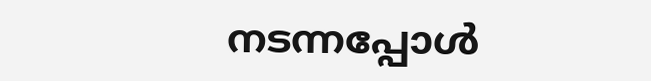നടന്നപ്പോള്‍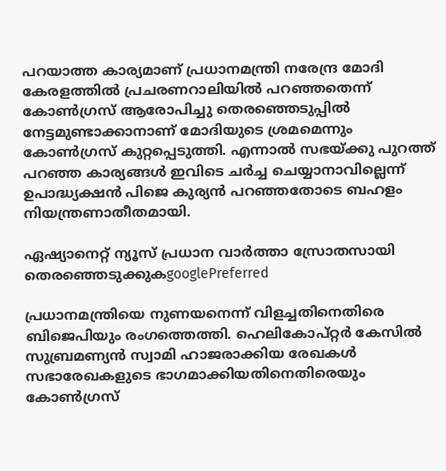പറയാത്ത കാര്യമാണ് പ്രധാനമന്ത്രി നരേന്ദ്ര മോദി കേരളത്തില്‍ പ്രചരണറാലിയില്‍ പറഞ്ഞതെന്ന് കോണ്‍ഗ്രസ് ആരോപിച്ചു തെരഞ്ഞെടുപ്പില്‍ നേട്ടമുണ്ടാക്കാനാണ് മോദിയുടെ ശ്രമമെന്നും കോണ്‍ഗ്രസ് കുറ്റപ്പെടുത്തി. എന്നാല്‍ സഭയ്‌ക്കു പുറത്ത് പറഞ്ഞ കാര്യങ്ങള്‍ ഇവിടെ ചര്‍ച്ച ചെയ്യാനാവില്ലെന്ന് ഉപാദ്ധ്യക്ഷന്‍ പിജെ കുര്യന്‍ പറഞ്ഞതോടെ ബഹളം നിയന്ത്രണാതീതമായി.

ഏഷ്യാനെറ്റ് ന്യൂസ് പ്രധാന വാർത്താ സ്രോതസായി തെരഞ്ഞെടുക്കുകgooglePreferred

പ്രധാനമന്ത്രിയെ നുണയനെന്ന് വിളച്ചതിനെതിരെ ബിജെപിയും രംഗത്തെത്തി. ഹെലികോപ്റ്റര്‍ കേസില്‍ സുബ്രമണ്യന്‍ സ്വാമി ഹാജരാക്കിയ രേഖകള്‍ സഭാരേഖകളുടെ ഭാഗമാക്കിയതിനെതിരെയും കോണ്‍ഗ്രസ്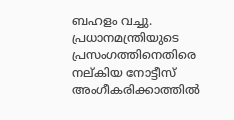ബഹളം വച്ചു. പ്രധാനമന്ത്രിയുടെ പ്രസംഗത്തിനെതിരെ നല്കിയ നോട്ടീസ് അംഗീകരിക്കാത്തില്‍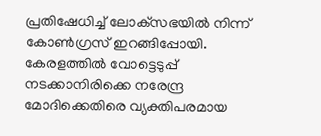പ്രതിഷേധിച്ച് ലോക്‌സഭയില്‍ നിന്ന് കോണ്‍ഗ്രസ് ഇറങ്ങിപ്പോയി. കേരളത്തില്‍ വോട്ടെടുപ്പ് നടക്കാനിരിക്കെ നരേന്ദ്ര മോദിക്കെതിരെ വ്യക്തിപരമായ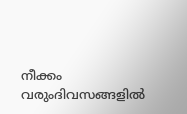നീക്കം വരുംദിവസങ്ങളില്‍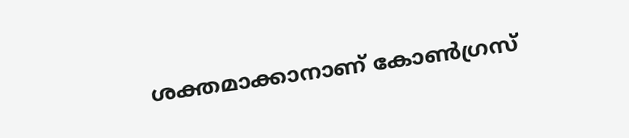ശക്തമാക്കാനാണ് കോണ്‍ഗ്രസ്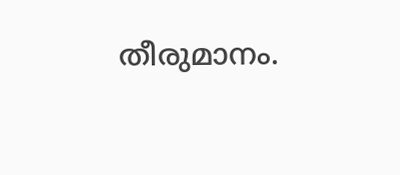തീരുമാനം.